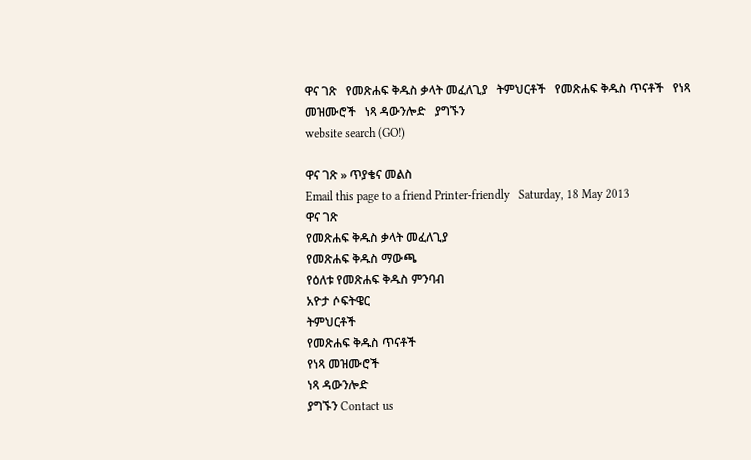ዋና ገጽ   የመጽሐፍ ቅዱስ ቃላት መፈለጊያ   ትምህርቶች   የመጽሐፍ ቅዱስ ጥናቶች   የነጻ መዝሙሮች   ነጻ ዳውንሎድ   ያግኙን
website search (GO!)

ዋና ገጽ » ጥያቄና መልስ
Email this page to a friend Printer-friendly   Saturday, 18 May 2013
ዋና ገጽ
የመጽሐፍ ቅዱስ ቃላት መፈለጊያ
የመጽሐፍ ቅዱስ ማውጫ
የዕለቱ የመጽሐፍ ቅዱስ ምንባብ
አዮታ ሶፍትዌር
ትምህርቶች
የመጽሐፍ ቅዱስ ጥናቶች
የነጻ መዝሙሮች
ነጻ ዳውንሎድ
ያግኙን Contact us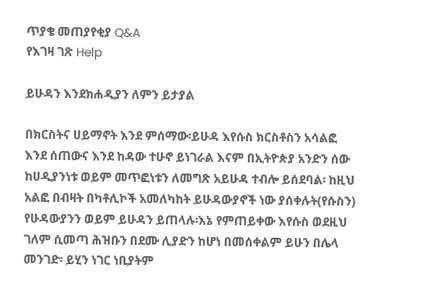ጥያቄ መጠያየቂያ Q&A
የእገዛ ገጽ Help

ይሁዳን እንደክሐዲያን ለምን ይታያል

በክርስትና ሀይማኖት እንደ ምሰማው፡ይሁዳ እየሱስ ክርስቶስን አሳልፎ እንደ ሰጠውና እንደ ከዳው ተሁኖ ይነገራል እናም በኢትዮጵያ አንድን ሰው ከሀዲያንነቱ ወይም መጥፎነቱን ለመግጽ አይሁዳ ተብሎ ይሰደባል፡ ከዚህ አልፎ በብዛት በካቶሊኮች አመለካከት ይሁዳውያኖች ነው ያሰቀሉት(የሱስን) የሁዳውያንን ወይም ይሁዳን ይጠላሉ፡እኔ የምጠይቀው እየሱስ ወደዚህ ገለም ሲመጣ ሕዝቡን በደሙ ሊያድን ከሆነ በመሰቀልም ይሁን በሌላ መንገድ፡ ይሂን ነገር ነቢያትም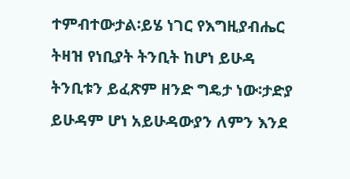ተምብተውታል፡ይሄ ነገር የእግዚያብሔር ትዛዝ የነቢያት ትንቢት ከሆነ ይሁዳ ትንቢቱን ይፈጽም ዘንድ ግዴታ ነው፡ታድያ ይሁዳም ሆነ አይሁዳውያን ለምን እንደ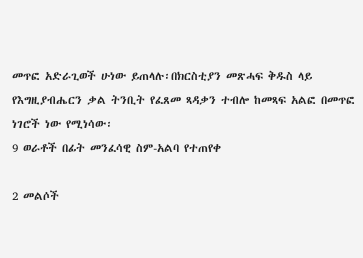መጥፎ አድራጊወች ሁነው ይጠላሉ፡በክርስቲያን መጽሓፍ ቅዱስ ላይ የእግዚያብሔርን ቃል ትንቢት የፈጸመ ጻዳቃን ተብሎ ከመጻፍ አልፎ በመጥፎ ነገሮች ነው የሚነሳው፡
9 ወራቶች በፊት መንፈሳዊ ስም-አልባ የተጠየቀ

2 መልሶች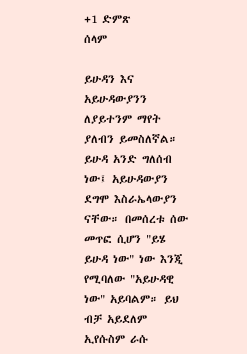+1 ድምጽ
ሰላም

ይሁዳን እና አይሁዳውያንን ለያይተንም ማየት ያለብን ይመስለኛል። ይሁዳ አንድ ግለሰብ ነው፤ አይሁዳውያን ደግሞ እስራኤላውያን ናቸው። በመሰረቱ ሰው መጥፎ ሲሆን "ይሄ ይሁዳ ነው" ነው እንጂ የሚባለው "አይሁዳዊ ነው" አይባልም። ይህ ብቻ አይደለም ኢየሱስም ራሱ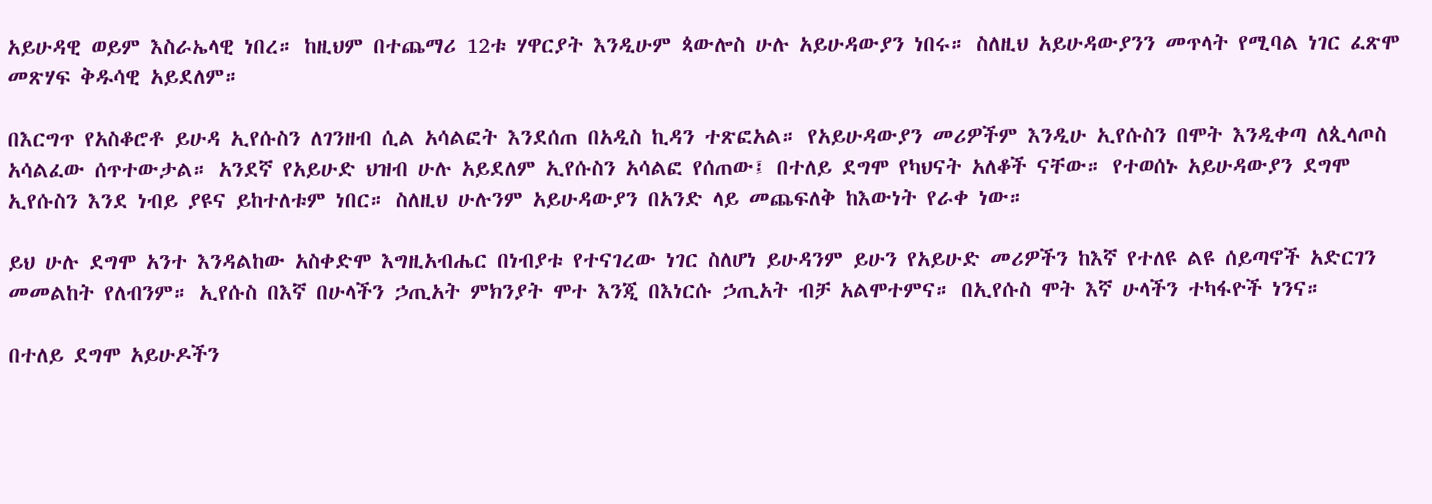አይሁዳዊ ወይም እስራኤላዊ ነበረ። ከዚህም በተጨማሪ 12ቱ ሃዋርያት እንዲሁም ጳውሎስ ሁሉ አይሁዳውያን ነበሩ። ስለዚህ አይሁዳውያንን መጥላት የሚባል ነገር ፈጽሞ መጽሃፍ ቅዱሳዊ አይደለም።

በእርግጥ የአስቆሮቶ ይሁዳ ኢየሱስን ለገንዘብ ሲል አሳልፎት እንደሰጠ በአዲስ ኪዳን ተጽፎአል። የአይሁዳውያን መሪዎችም እንዲሁ ኢየሱስን በሞት እንዲቀጣ ለጲላጦስ አሳልፈው ሰጥተውታል። አንደኛ የአይሁድ ህዝብ ሁሉ አይደለም ኢየሱስን አሳልፎ የሰጠው፤ በተለይ ደግሞ የካህናት አለቆች ናቸው። የተወሰኑ አይሁዳውያን ደግሞ ኢየሱስን እንደ ነብይ ያዩና ይከተለቱም ነበር። ስለዚህ ሁሉንም አይሁዳውያን በአንድ ላይ መጨፍለቅ ከእውነት የራቀ ነው።

ይህ ሁሉ ደግሞ አንተ እንዳልከው አስቀድሞ እግዚአብሔር በነብያቱ የተናገረው ነገር ስለሆነ ይሁዳንም ይሁን የአይሁድ መሪዎችን ከእኛ የተለዩ ልዩ ሰይጣኖች አድርገን መመልከት የለብንም። ኢየሱስ በእኛ በሁላችን ኃጢአት ምክንያት ሞተ እንጂ በእነርሱ ኃጢአት ብቻ አልሞተምና። በኢየሱስ ሞት እኛ ሁላችን ተካፋዮች ነንና።

በተለይ ደግሞ አይሁዶችን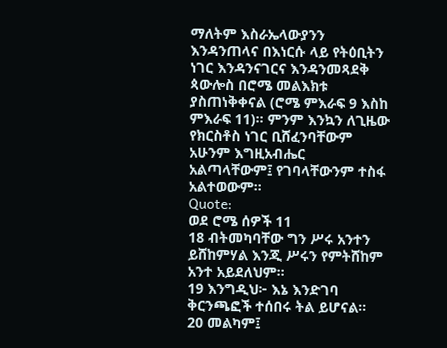ማለትም እስራኤላውያንን እንዳንጠላና በእነርሱ ላይ የትዕቢትን ነገር እንዳንናገርና እንዳንመጻደቅ ጳውሎስ በሮሜ መልእክቱ ያስጠነቅቀናል (ሮሜ ምእራፍ 9 እስከ ምእራፍ 11)። ምንም እንኳን ለጊዜው የክርስቶስ ነገር ቢሸፈንባቸውም አሁንም እግዚአብሔር አልጣላቸውም፤ የገባላቸውንም ተስፋ አልተወውም።
Quote:
ወደ ሮሜ ሰዎች 11
18 ብትመካባቸው ግን ሥሩ አንተን ይሸከምሃል እንጂ ሥሩን የምትሸከም አንተ አይደለህም።
19 እንግዲህ፦ እኔ እንድገባ ቅርንጫፎች ተሰበሩ ትል ይሆናል።
20 መልካም፤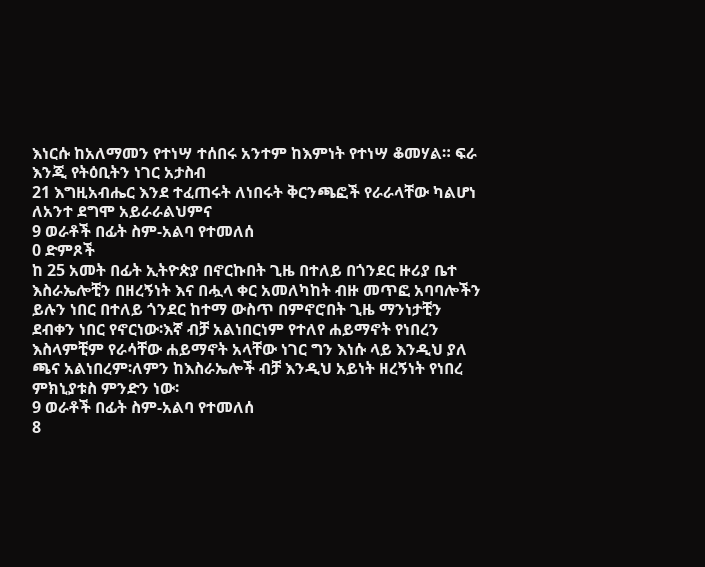እነርሱ ከአለማመን የተነሣ ተሰበሩ አንተም ከእምነት የተነሣ ቆመሃል። ፍራ እንጂ የትዕቢትን ነገር አታስብ
21 እግዚአብሔር እንደ ተፈጠሩት ለነበሩት ቅርንጫፎች የራራላቸው ካልሆነ ለአንተ ደግሞ አይራራልህምና
9 ወራቶች በፊት ስም-አልባ የተመለሰ
0 ድምጾች
ከ 25 አመት በፊት ኢትዮጵያ በኖርኩበት ጊዜ በተለይ በጎንደር ዙሪያ ቤተ እስራኤሎቺን በዘረኝነት እና በሗላ ቀር አመለካከት ብዙ መጥፎ አባባሎችን ይሉን ነበር በተለይ ጎንደር ከተማ ውስጥ በምኖሮበት ጊዜ ማንነታቺን ደብቀን ነበር የኖርነው፡እኛ ብቻ አልነበርነም የተለየ ሐይማኖት የነበረን እስላምቺም የራሳቸው ሐይማኖት አላቸው ነገር ግን እነሱ ላይ እንዲህ ያለ ጫና አልነበረም፡ለምን ከእስራኤሎች ብቻ እንዲህ አይነት ዘረኝነት የነበረ ምክኒያቱስ ምንድን ነው፡
9 ወራቶች በፊት ስም-አልባ የተመለሰ
8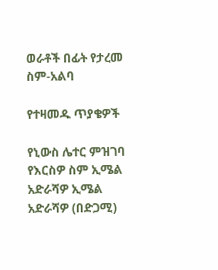ወራቶች በፊት የታረመ ስም-አልባ

የተዛመዱ ጥያቄዎች

የኒውስ ሌተር ምዝገባ
የእርስዎ ስም ኢሜል አድራሻዎ ኢሜል አድራሻዎ (በድጋሚ)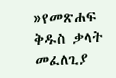»የመጽሐፍ ቅዱስ ቃላት መፈለጊያ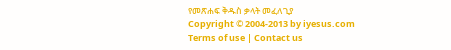የመጽሐፍ ቅዱስ ቃላት መፈለጊያ
Copyright © 2004-2013 by iyesus.com
Terms of use | Contact us